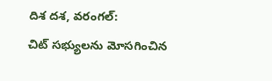దిశ దశ, వరంగల్:
చిట్ సభ్యులను మోసగించిన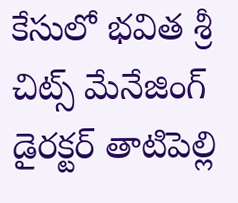కేసులో భవిత శ్రీ చిట్స్ మేనేజింగ్ డైరక్టర్ తాటిపెల్లి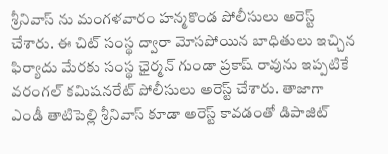శ్రీనివాస్ ను మంగళవారం హన్మకొండ పోలీసులు అరెస్ట్ చేశారు. ఈ చిట్ సంస్థ ద్వారా మోసపోయిన బాధితులు ఇచ్చిన ఫిర్యాదు మేరకు సంస్థ ఛైర్మన్ గుండా ప్రకాష్ రావును ఇప్పటికే వరంగల్ కమిషనరేట్ పోలీసులు అరెస్ట్ చేశారు. తాజాగా ఎండీ తాటిపెల్లి శ్రీనివాస్ కూడా అరెస్ట్ కావడంతో డిపాజిట్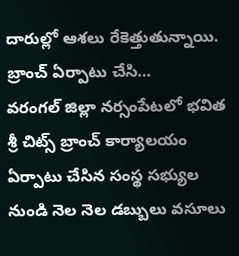దారుల్లో ఆశలు రేకెత్తుతున్నాయి.
బ్రాంచ్ ఏర్పాటు చేసి…
వరంగల్ జిల్లా నర్సంపేటలో భవిత శ్రీ చిట్స్ బ్రాంచ్ కార్యాలయం ఏర్పాటు చేసిన సంస్థ సభ్యుల నుండి నెల నెల డబ్బులు వసూలు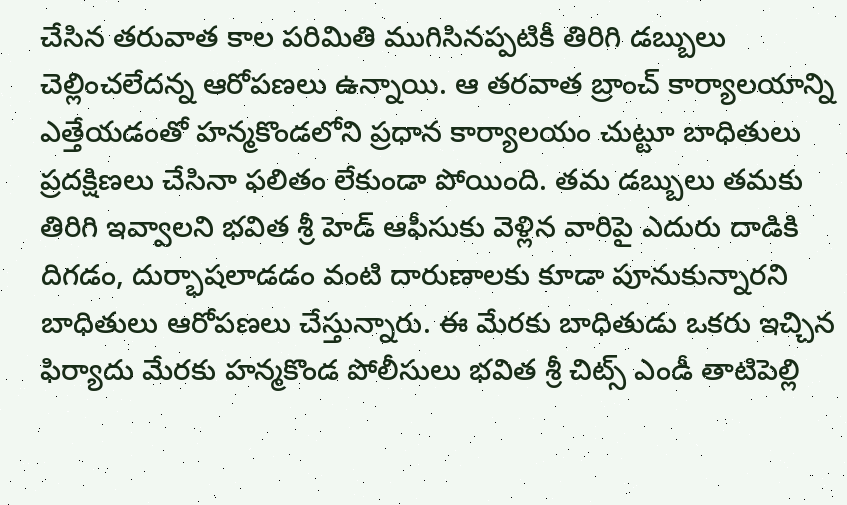చేసిన తరువాత కాల పరిమితి ముగిసినప్పటికీ తిరిగి డబ్బులు చెల్లించలేదన్న ఆరోపణలు ఉన్నాయి. ఆ తరవాత బ్రాంచ్ కార్యాలయాన్ని ఎత్తేయడంతో హన్మకొండలోని ప్రధాన కార్యాలయం చుట్టూ బాధితులు ప్రదక్షిణలు చేసినా ఫలితం లేకుండా పోయింది. తమ డబ్బులు తమకు తిరిగి ఇవ్వాలని భవిత శ్రీ హెడ్ ఆఫీసుకు వెళ్లిన వారిపై ఎదురు దాడికి దిగడం, దుర్భాషలాడడం వంటి దారుణాలకు కూడా పూనుకున్నారని బాధితులు ఆరోపణలు చేస్తున్నారు. ఈ మేరకు బాధితుడు ఒకరు ఇచ్చిన ఫిర్యాదు మేరకు హన్మకొండ పోలీసులు భవిత శ్రీ చిట్స్ ఎండీ తాటిపెల్లి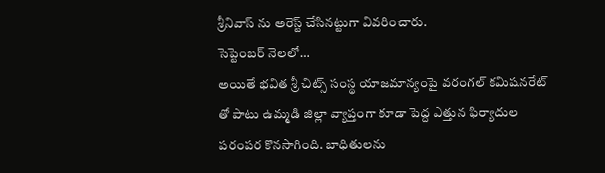శ్రీనివాస్ ను అరెస్ట్ చేసినట్టుగా వివరించారు.
సెప్టెంబర్ నెలలో…
అయితే భవిత శ్రీ చిట్స్ సంస్థ యాజమాన్యంపై వరంగల్ కమిషనరేట్ తో పాటు ఉమ్మడి జిల్లా వ్యాప్తంగా కూడా పెద్ద ఎత్తున ఫిర్యాదుల పరంపర కొనసాగింది. బాధితులను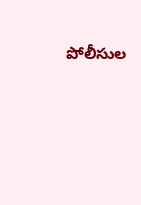పోలీసుల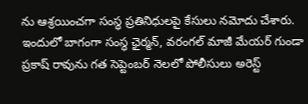ను ఆశ్రయించగా సంస్థ ప్రతినిధులపై కేసులు నమోదు చేశారు. ఇందులో బాగంగా సంస్థ ఛైర్మన్, వరంగల్ మాజీ మేయర్ గుండా ప్రకాష్ రావును గత సెప్టెంబర్ నెలలో పోలీసులు అరెస్ట్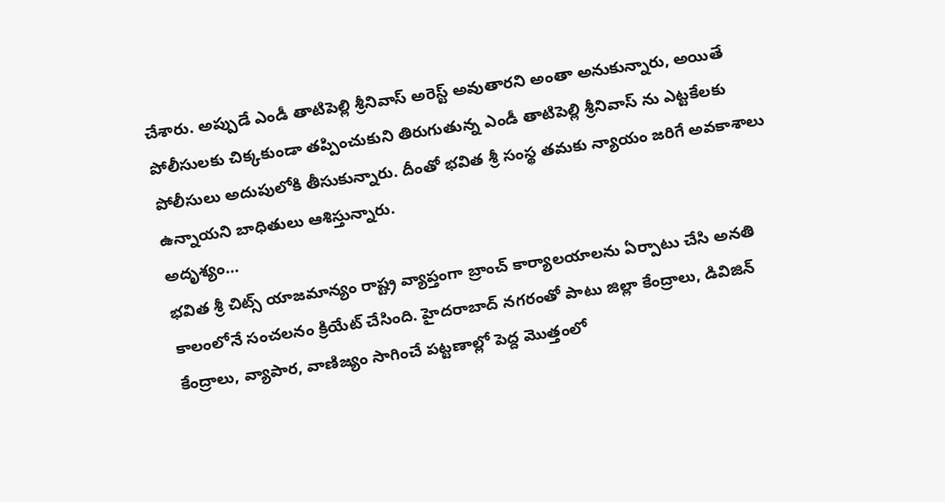చేశారు. అప్పుడే ఎండీ తాటిపెల్లి శ్రీనివాస్ అరెస్ట్ అవుతారని అంతా అనుకున్నారు, అయితే పోలీసులకు చిక్కకుండా తప్పించుకుని తిరుగుతున్న ఎండీ తాటిపెల్లి శ్రీనివాస్ ను ఎట్టకేలకు పోలీసులు అదుపులోకి తీసుకున్నారు. దీంతో భవిత శ్రీ సంస్థ తమకు న్యాయం జరిగే అవకాశాలు ఉన్నాయని బాధితులు ఆశిస్తున్నారు.
అదృశ్యం…
భవిత శ్రీ చిట్స్ యాజమాన్యం రాష్ట్ర వ్యాప్తంగా బ్రాంచ్ కార్యాలయాలను ఏర్పాటు చేసి అనతి కాలంలోనే సంచలనం క్రియేట్ చేసింది. హైదరాబాద్ నగరంతో పాటు జిల్లా కేంద్రాలు, డివిజిన్ కేంద్రాలు, వ్యాపార, వాణిజ్యం సాగించే పట్టణాల్లో పెద్ద మొత్తంలో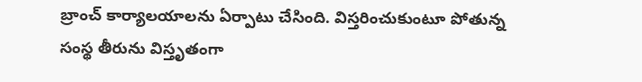బ్రాంచ్ కార్యాలయాలను ఏర్పాటు చేసింది. విస్తరించుకుంటూ పోతున్న సంస్థ తీరును విస్తృతంగా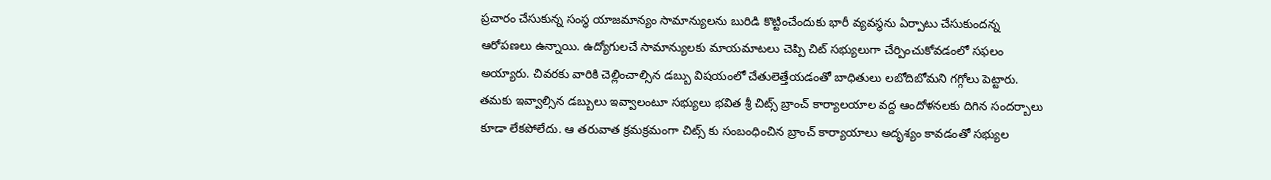ప్రచారం చేసుకున్న సంస్థ యాజమాన్యం సామాన్యులను బురిడి కొట్టించేందుకు భారీ వ్యవస్థను ఏర్పాటు చేసుకుందన్న ఆరోపణలు ఉన్నాయి. ఉద్యోగులచే సామాన్యులకు మాయమాటలు చెప్పి చిట్ సభ్యులుగా చేర్పించుకోవడంలో సఫలం అయ్యారు. చివరకు వారికి చెల్లించాల్సిన డబ్బు విషయంలో చేతులెత్తేయడంతో బాధితులు లబోదిబోమని గగ్గోలు పెట్టారు. తమకు ఇవ్వాల్సిన డబ్బులు ఇవ్వాలంటూ సభ్యులు భవిత శ్రీ చిట్స్ బ్రాంచ్ కార్యాలయాల వద్ద ఆందోళనలకు దిగిన సందర్బాలు కూడా లేకపోలేదు. ఆ తరువాత క్రమక్రమంగా చిట్స్ కు సంబంధించిన బ్రాంచ్ కార్యాయాలు అదృశ్యం కావడంతో సభ్యుల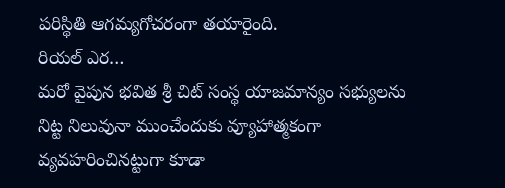పరిస్థితి ఆగమ్యగోచరంగా తయారైంది.
రియల్ ఎర…
మరో వైపున భవిత శ్రీ చిట్ సంస్థ యాజమాన్యం సభ్యులను నిట్ట నిలువునా ముంచేందుకు వ్యూహాత్మకంగా వ్యవహరించినట్టుగా కూడా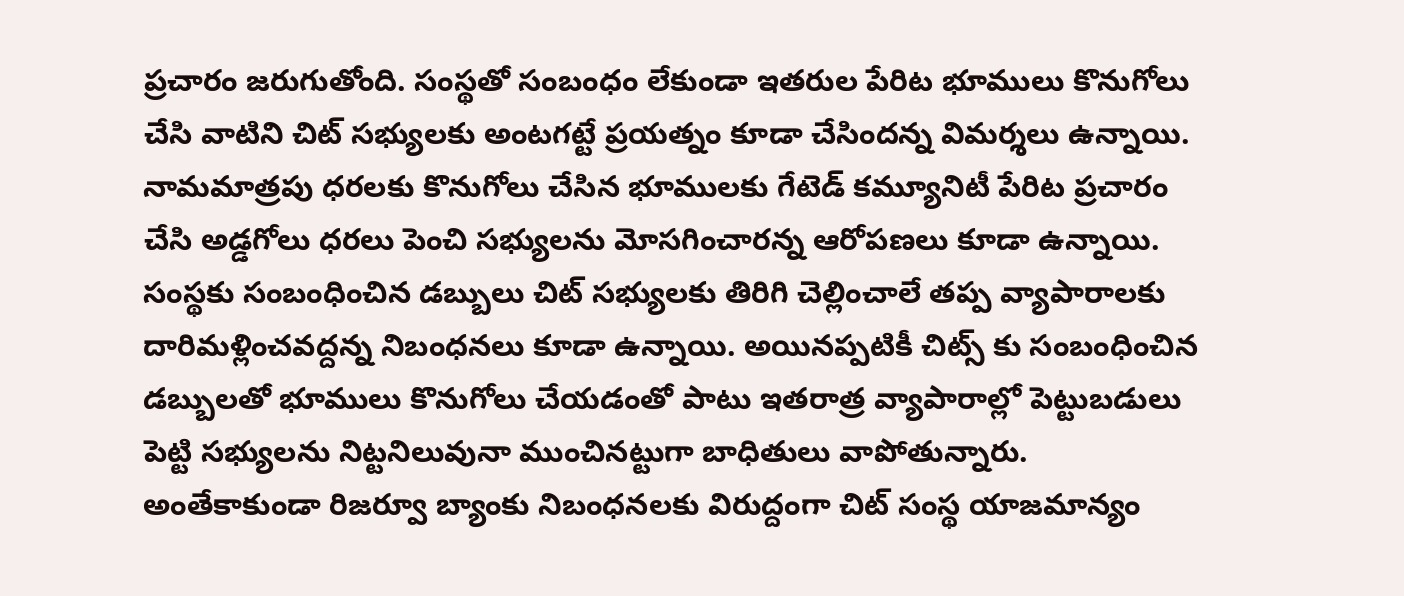ప్రచారం జరుగుతోంది. సంస్థతో సంబంధం లేకుండా ఇతరుల పేరిట భూములు కొనుగోలు చేసి వాటిని చిట్ సభ్యులకు అంటగట్టే ప్రయత్నం కూడా చేసిందన్న విమర్శలు ఉన్నాయి. నామమాత్రపు ధరలకు కొనుగోలు చేసిన భూములకు గేటెడ్ కమ్యూనిటీ పేరిట ప్రచారం చేసి అడ్డగోలు ధరలు పెంచి సభ్యులను మోసగించారన్న ఆరోపణలు కూడా ఉన్నాయి. సంస్థకు సంబంధించిన డబ్బులు చిట్ సభ్యులకు తిరిగి చెల్లించాలే తప్ప వ్యాపారాలకు దారిమళ్లించవద్దన్న నిబంధనలు కూడా ఉన్నాయి. అయినప్పటికీ చిట్స్ కు సంబంధించిన డబ్బులతో భూములు కొనుగోలు చేయడంతో పాటు ఇతరాత్ర వ్యాపారాల్లో పెట్టుబడులు పెట్టి సభ్యులను నిట్టనిలువునా ముంచినట్టుగా బాధితులు వాపోతున్నారు. అంతేకాకుండా రిజర్వూ బ్యాంకు నిబంధనలకు విరుద్దంగా చిట్ సంస్థ యాజమాన్యం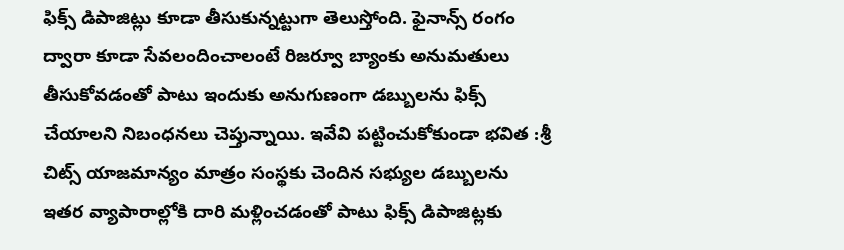ఫిక్స్ డిపాజిట్లు కూడా తీసుకున్నట్టుగా తెలుస్తోంది. ఫైనాన్స్ రంగం ద్వారా కూడా సేవలందించాలంటే రిజర్వూ బ్యాంకు అనుమతులు తీసుకోవడంతో పాటు ఇందుకు అనుగుణంగా డబ్బులను ఫిక్స్ చేయాలని నిబంధనలు చెప్తున్నాయి. ఇవేవి పట్టించుకోకుండా భవిత :శ్రీ చిట్స్ యాజమాన్యం మాత్రం సంస్థకు చెందిన సభ్యుల డబ్బులను ఇతర వ్యాపారాల్లోకి దారి మళ్లించడంతో పాటు ఫిక్స్ డిపాజిట్లకు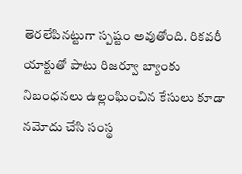తెరలేపినట్టుగా స్పష్టం అవుతోంది. రికవరీ యాక్టుతో పాటు రిజర్వూ బ్యాంకు నిబంధనలు ఉల్లంఘించిన కేసులు కూడా నమోదు చేసి సంస్థ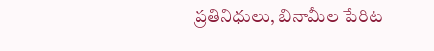ప్రతినిధులు, బినామీల పేరిట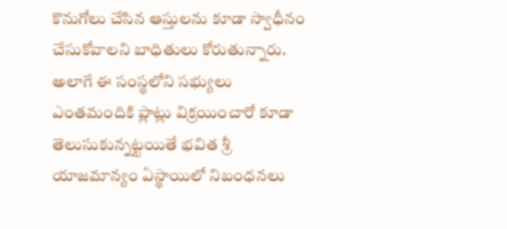కొనుగోలు చేసిన ఆస్తులను కూడా స్వాధీనం చేసుకోవాలని బాధితులు కోరుతున్నారు. అలాగే ఈ సంస్థలోని సభ్యులు ఎంతమందికి ప్లాట్లు విక్రయించారో కూడా తెలుసుకున్నట్టయితే భవిత శ్రీ యాజమాన్యం ఏస్థాయిలో నిబంధనలు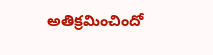అతిక్రమించిందో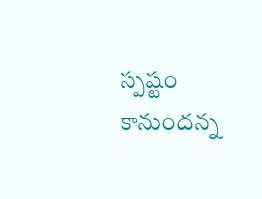స్పష్టం కానుందన్న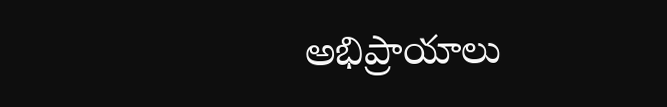అభిప్రాయాలు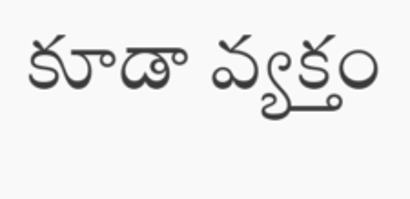కూడా వ్యక్తం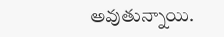అవుతున్నాయి.